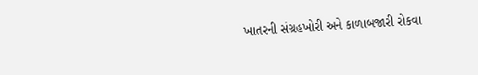ખાતરની સંગ્રહખોરી અને કાળાબજારી રોકવા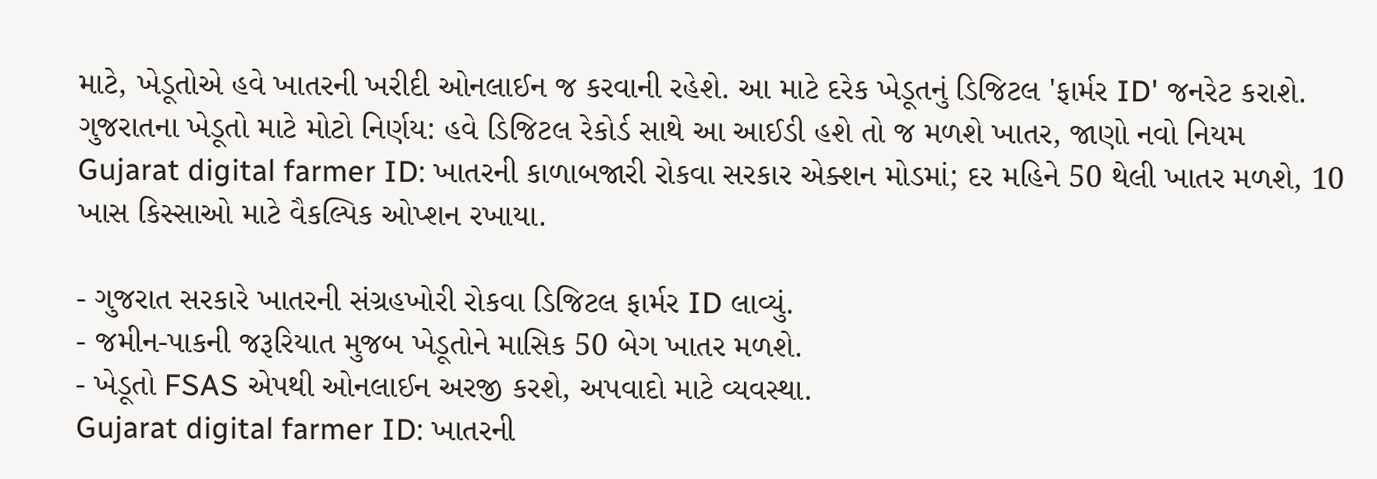માટે, ખેડૂતોએ હવે ખાતરની ખરીદી ઓનલાઈન જ કરવાની રહેશે. આ માટે દરેક ખેડૂતનું ડિજિટલ 'ફાર્મર ID' જનરેટ કરાશે.
ગુજરાતના ખેડૂતો માટે મોટો નિર્ણય: હવે ડિજિટલ રેકોર્ડ સાથે આ આઈડી હશે તો જ મળશે ખાતર, જાણો નવો નિયમ
Gujarat digital farmer ID: ખાતરની કાળાબજારી રોકવા સરકાર એક્શન મોડમાં; દર મહિને 50 થેલી ખાતર મળશે, 10 ખાસ કિસ્સાઓ માટે વૈકલ્પિક ઓપ્શન રખાયા.

- ગુજરાત સરકારે ખાતરની સંગ્રહખોરી રોકવા ડિજિટલ ફાર્મર ID લાવ્યું.
- જમીન-પાકની જરૂરિયાત મુજબ ખેડૂતોને માસિક 50 બેગ ખાતર મળશે.
- ખેડૂતો FSAS એપથી ઓનલાઈન અરજી કરશે, અપવાદો માટે વ્યવસ્થા.
Gujarat digital farmer ID: ખાતરની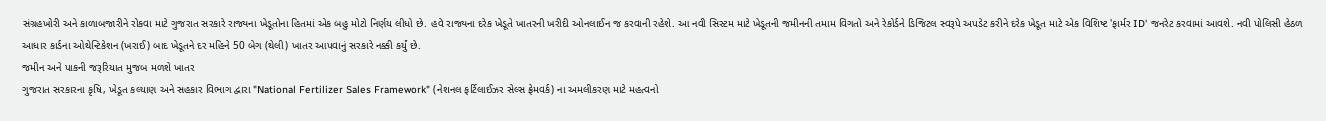સંગ્રહખોરી અને કાળાબજારીને રોકવા માટે ગુજરાત સરકારે રાજ્યના ખેડૂતોના હિતમાં એક બહુ મોટો નિર્ણય લીધો છે. હવે રાજ્યના દરેક ખેડૂતે ખાતરની ખરીદી ઓનલાઈન જ કરવાની રહેશે. આ નવી સિસ્ટમ માટે ખેડૂતની જમીનની તમામ વિગતો અને રેકોર્ડને ડિજિટલ સ્વરૂપે અપડેટ કરીને દરેક ખેડૂત માટે એક વિશિષ્ટ 'ફાર્મર ID' જનરેટ કરવામાં આવશે. નવી પોલિસી હેઠળ આધાર કાર્ડના ઓથેન્ટિકેશન (ખરાઈ) બાદ ખેડૂતને દર મહિને 50 બેગ (થેલી) ખાતર આપવાનું સરકારે નક્કી કર્યું છે.
જમીન અને પાકની જરૂરિયાત મુજબ મળશે ખાતર
ગુજરાત સરકારના કૃષિ, ખેડૂત કલ્યાણ અને સહકાર વિભાગ દ્વારા "National Fertilizer Sales Framework" (નેશનલ ફર્ટિલાઈઝર સેલ્સ ફ્રેમવર્ક) ના અમલીકરણ માટે મહત્વનો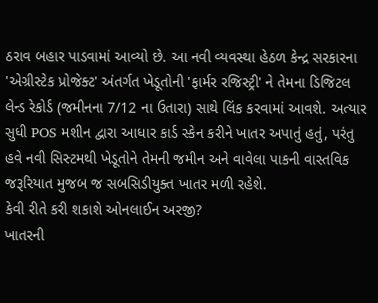ઠરાવ બહાર પાડવામાં આવ્યો છે. આ નવી વ્યવસ્થા હેઠળ કેન્દ્ર સરકારના 'એગ્રીસ્ટેક પ્રોજેક્ટ' અંતર્ગત ખેડૂતોની 'ફાર્મર રજિસ્ટ્રી' ને તેમના ડિજિટલ લેન્ડ રેકોર્ડ (જમીનના 7/12 ના ઉતારા) સાથે લિંક કરવામાં આવશે. અત્યાર સુધી POS મશીન દ્વારા આધાર કાર્ડ સ્કેન કરીને ખાતર અપાતું હતું, પરંતુ હવે નવી સિસ્ટમથી ખેડૂતોને તેમની જમીન અને વાવેલા પાકની વાસ્તવિક જરૂરિયાત મુજબ જ સબસિડીયુક્ત ખાતર મળી રહેશે.
કેવી રીતે કરી શકાશે ઓનલાઈન અરજી?
ખાતરની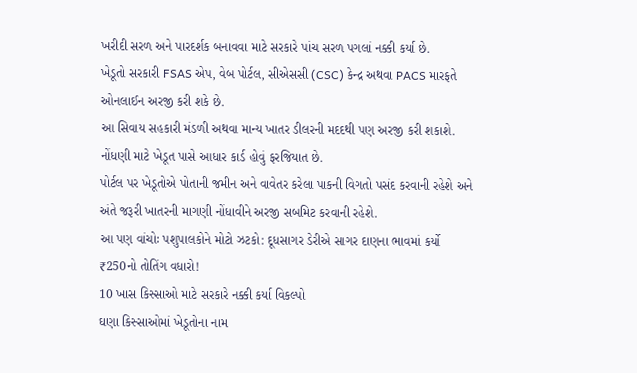ખરીદી સરળ અને પારદર્શક બનાવવા માટે સરકારે પાંચ સરળ પગલાં નક્કી કર્યા છે.
ખેડૂતો સરકારી FSAS એપ, વેબ પોર્ટલ, સીએસસી (CSC) કેન્દ્ર અથવા PACS મારફતે ઓનલાઈન અરજી કરી શકે છે.
આ સિવાય સહકારી મંડળી અથવા માન્ય ખાતર ડીલરની મદદથી પણ અરજી કરી શકાશે.
નોંધણી માટે ખેડૂત પાસે આધાર કાર્ડ હોવું ફરજિયાત છે.
પોર્ટલ પર ખેડૂતોએ પોતાની જમીન અને વાવેતર કરેલા પાકની વિગતો પસંદ કરવાની રહેશે અને અંતે જરૂરી ખાતરની માગણી નોંધાવીને અરજી સબમિટ કરવાની રહેશે.
આ પણ વાંચોઃ પશુપાલકોને મોટો ઝટકો: દૂધસાગર ડેરીએ સાગર દાણના ભાવમાં કર્યો ₹250નો તોતિંગ વધારો!
10 ખાસ કિસ્સાઓ માટે સરકારે નક્કી કર્યા વિકલ્પો
ઘણા કિસ્સાઓમાં ખેડૂતોના નામ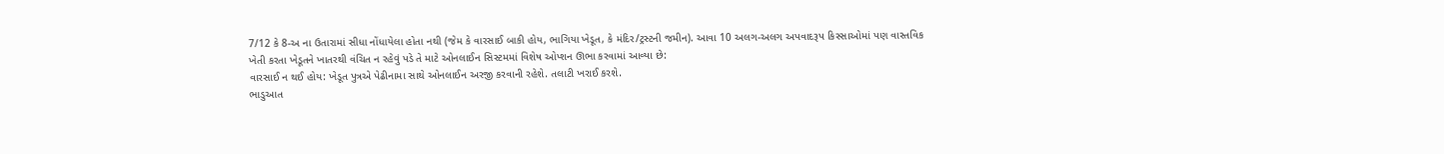7/12 કે 8-અ ના ઉતારામાં સીધા નોંધાયેલા હોતા નથી (જેમ કે વારસાઈ બાકી હોય, ભાગિયા ખેડૂત, કે મંદિર/ટ્રસ્ટની જમીન). આવા 10 અલગ-અલગ અપવાદરૂપ કિસ્સાઓમાં પણ વાસ્તવિક ખેતી કરતા ખેડૂતને ખાતરથી વંચિત ન રહેવું પડે તે માટે ઓનલાઈન સિસ્ટમમાં વિશેષ ઓપ્શન ઊભા કરવામાં આવ્યા છે:
વારસાઈ ન થઈ હોય: ખેડૂત પુત્રએ પેઢીનામા સાથે ઓનલાઈન અરજી કરવાની રહેશે. તલાટી ખરાઈ કરશે.
ભાડુઆત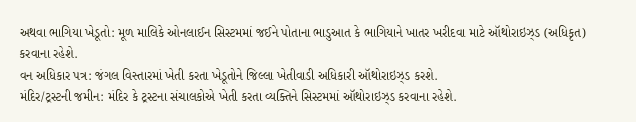અથવા ભાગિયા ખેડૂતો: મૂળ માલિકે ઓનલાઈન સિસ્ટમમાં જઈને પોતાના ભાડુઆત કે ભાગિયાને ખાતર ખરીદવા માટે ઑથોરાઇઝ્ડ (અધિકૃત) કરવાના રહેશે.
વન અધિકાર પત્ર: જંગલ વિસ્તારમાં ખેતી કરતા ખેડૂતોને જિલ્લા ખેતીવાડી અધિકારી ઑથોરાઇઝ્ડ કરશે.
મંદિર/ટ્રસ્ટની જમીન: મંદિર કે ટ્રસ્ટના સંચાલકોએ ખેતી કરતા વ્યક્તિને સિસ્ટમમાં ઑથોરાઇઝ્ડ કરવાના રહેશે.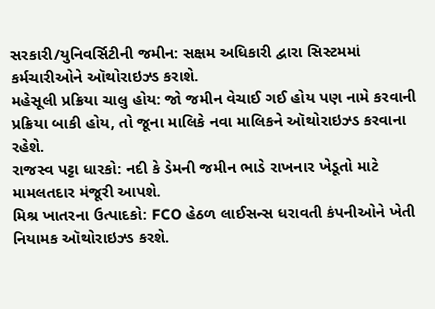સરકારી/યુનિવર્સિટીની જમીન: સક્ષમ અધિકારી દ્વારા સિસ્ટમમાં કર્મચારીઓને ઑથોરાઇઝ્ડ કરાશે.
મહેસૂલી પ્રક્રિયા ચાલુ હોય: જો જમીન વેચાઈ ગઈ હોય પણ નામે કરવાની પ્રક્રિયા બાકી હોય, તો જૂના માલિકે નવા માલિકને ઑથોરાઇઝ્ડ કરવાના રહેશે.
રાજસ્વ પટ્ટા ધારકો: નદી કે ડેમની જમીન ભાડે રાખનાર ખેડૂતો માટે મામલતદાર મંજૂરી આપશે.
મિશ્ર ખાતરના ઉત્પાદકો: FCO હેઠળ લાઈસન્સ ધરાવતી કંપનીઓને ખેતી નિયામક ઑથોરાઇઝ્ડ કરશે.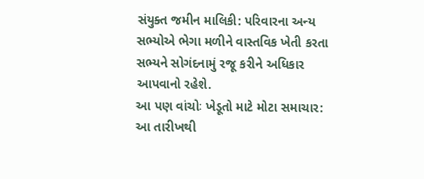સંયુક્ત જમીન માલિકી: પરિવારના અન્ય સભ્યોએ ભેગા મળીને વાસ્તવિક ખેતી કરતા સભ્યને સોગંદનામું રજૂ કરીને અધિકાર આપવાનો રહેશે.
આ પણ વાંચોઃ ખેડૂતો માટે મોટા સમાચાર: આ તારીખથી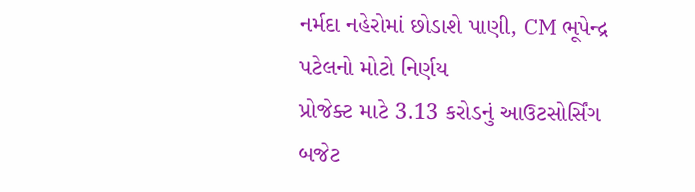નર્મદા નહેરોમાં છોડાશે પાણી, CM ભૂપેન્દ્ર પટેલનો મોટો નિર્ણય
પ્રોજેક્ટ માટે 3.13 કરોડનું આઉટસોર્સિંગ બજેટ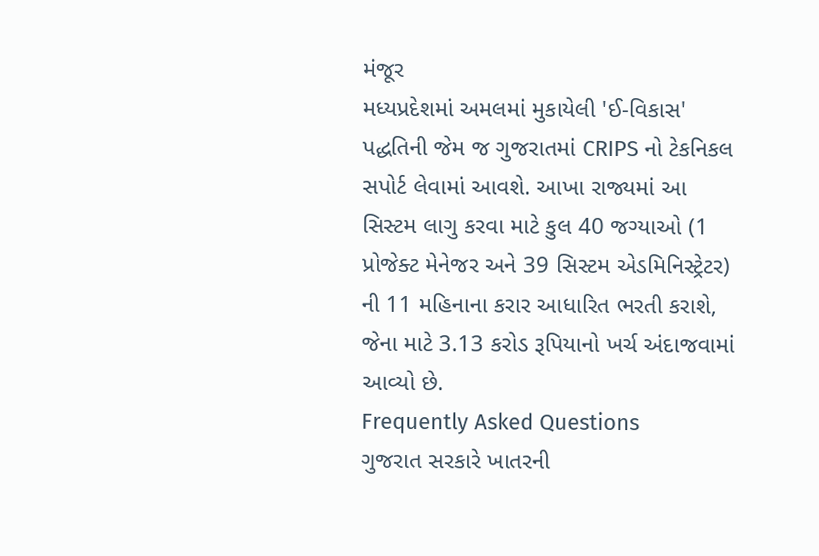મંજૂર
મધ્યપ્રદેશમાં અમલમાં મુકાયેલી 'ઈ-વિકાસ' પદ્ધતિની જેમ જ ગુજરાતમાં CRIPS નો ટેકનિકલ સપોર્ટ લેવામાં આવશે. આખા રાજ્યમાં આ સિસ્ટમ લાગુ કરવા માટે કુલ 40 જગ્યાઓ (1 પ્રોજેક્ટ મેનેજર અને 39 સિસ્ટમ એડમિનિસ્ટ્રેટર) ની 11 મહિનાના કરાર આધારિત ભરતી કરાશે, જેના માટે 3.13 કરોડ રૂપિયાનો ખર્ચ અંદાજવામાં આવ્યો છે.
Frequently Asked Questions
ગુજરાત સરકારે ખાતરની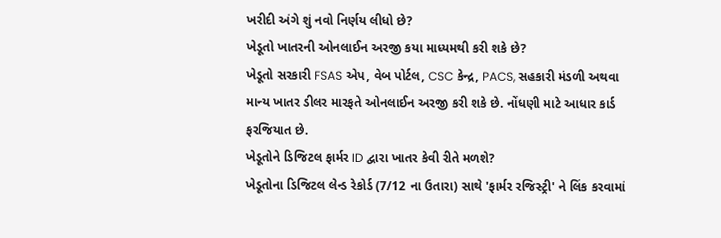ખરીદી અંગે શું નવો નિર્ણય લીધો છે?
ખેડૂતો ખાતરની ઓનલાઈન અરજી કયા માધ્યમથી કરી શકે છે?
ખેડૂતો સરકારી FSAS એપ, વેબ પોર્ટલ, CSC કેન્દ્ર, PACS, સહકારી મંડળી અથવા માન્ય ખાતર ડીલર મારફતે ઓનલાઈન અરજી કરી શકે છે. નોંધણી માટે આધાર કાર્ડ ફરજિયાત છે.
ખેડૂતોને ડિજિટલ ફાર્મર ID દ્વારા ખાતર કેવી રીતે મળશે?
ખેડૂતોના ડિજિટલ લેન્ડ રેકોર્ડ (7/12 ના ઉતારા) સાથે 'ફાર્મર રજિસ્ટ્રી' ને લિંક કરવામાં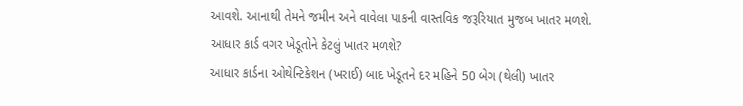આવશે. આનાથી તેમને જમીન અને વાવેલા પાકની વાસ્તવિક જરૂરિયાત મુજબ ખાતર મળશે.
આધાર કાર્ડ વગર ખેડૂતોને કેટલું ખાતર મળશે?
આધાર કાર્ડના ઓથેન્ટિકેશન (ખરાઈ) બાદ ખેડૂતને દર મહિને 50 બેગ (થેલી) ખાતર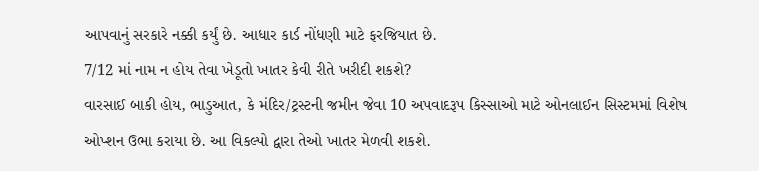આપવાનું સરકારે નક્કી કર્યું છે. આધાર કાર્ડ નોંધણી માટે ફરજિયાત છે.
7/12 માં નામ ન હોય તેવા ખેડૂતો ખાતર કેવી રીતે ખરીદી શકશે?
વારસાઈ બાકી હોય, ભાડુઆત, કે મંદિર/ટ્રસ્ટની જમીન જેવા 10 અપવાદરૂપ કિસ્સાઓ માટે ઓનલાઈન સિસ્ટમમાં વિશેષ ઓપ્શન ઉભા કરાયા છે. આ વિકલ્પો દ્વારા તેઓ ખાતર મેળવી શકશે.